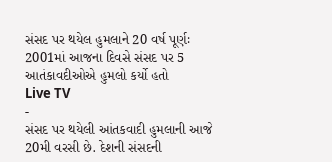સંસદ પર થયેલ હુમલાને 20 વર્ષ પૂર્ણઃ 2001માં આજના દિવસે સંસદ પર 5 આતંકાવદીઓએ હુમલો કર્યો હતો
Live TV
-
સંસદ પર થયેલી આંતકવાદી હુમલાની આજે 20મી વરસી છે. દેશની સંસદની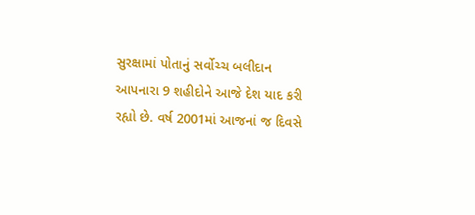સુરક્ષામાં પોતાનું સર્વોચ્ચ બલીદાન આપનારા 9 શહીદોને આજે દેશ યાદ કરી રહ્યો છે. વર્ષ 2001માં આજનાં જ દિવસે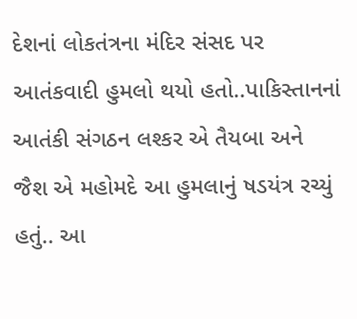દેશનાં લોકતંત્રના મંદિર સંસદ પર આતંકવાદી હુમલો થયો હતો..પાકિસ્તાનનાં આતંકી સંગઠન લશ્કર એ તૈયબા અને જૈશ એ મહોમદે આ હુમલાનું ષડયંત્ર રચ્યું હતું.. આ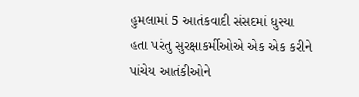હુમલામાં 5 આતંકવાદી સંસદમાં ધુસ્યા હતા પરંતુ સુરક્ષાકર્મીઓએ એક એક કરીને પાંચેય આતંકીઓને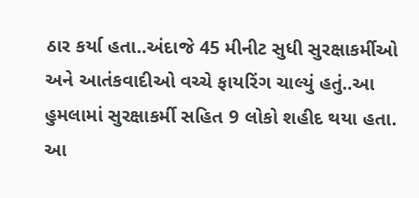ઠાર કર્યા હતા..અંદાજે 45 મીનીટ સુધી સુરક્ષાકર્મીઓ અને આતંકવાદીઓ વચ્ચે ફાયરિંગ ચાલ્યું હતું..આ હુમલામાં સુરક્ષાકર્મી સહિત 9 લોકો શહીદ થયા હતા. આ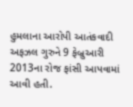હુમલાના આરોપી આતંકવાદી અફઝલ ગુરુને 9 ફેબ્રુઆરી 2013ના રોજ ફાંસી આપવામાં આવી હતી.